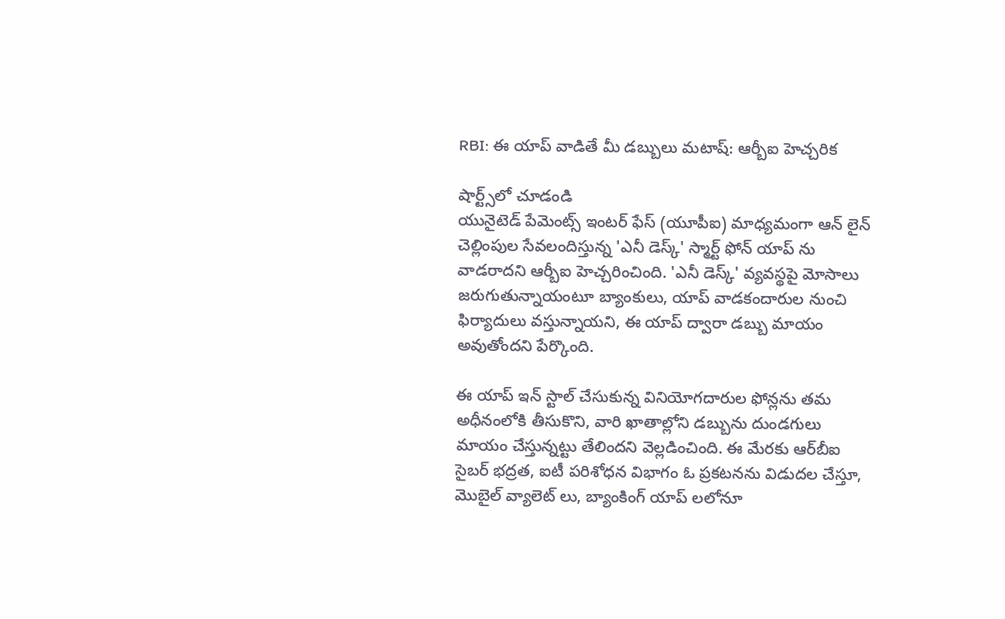RBI: ఈ యాప్ వాడితే మీ డబ్బులు మటాష్: ఆర్బీఐ హెచ్చరిక

షార్ట్స్‌లో చూడండి
యునైటెడ్‌ పేమెంట్స్‌ ఇంటర్‌ ఫేస్‌ (యూపీఐ) మాధ్యమంగా ఆన్‌ లైన్‌ చెల్లింపుల సేవలందిస్తున్న 'ఎనీ డెస్క్‌' స్మార్ట్ ఫోన్ యాప్ ను వాడరాదని ఆర్బీఐ హెచ్చరించింది. 'ఎనీ డెస్క్‌' వ్యవస్థపై మోసాలు జరుగుతున్నాయంటూ బ్యాంకులు, యాప్ వాడకందారుల నుంచి ఫిర్యాదులు వస్తున్నాయని, ఈ యాప్ ద్వారా డబ్బు మాయం అవుతోందని పేర్కొంది.

ఈ యాప్‌ ఇన్ స్టాల్ చేసుకున్న వినియోగదారుల ఫోన్లను తమ అధీనంలోకి తీసుకొని, వారి ఖాతాల్లోని డబ్బును దుండగులు మాయం చేస్తున్నట్టు తేలిందని వెల్లడించింది. ఈ మేరకు ఆర్‌బీఐ సైబర్‌ భద్రత, ఐటీ పరిశోధన విభాగం ఓ ప్రకటనను విడుదల చేస్తూ, మొబైల్‌ వ్యాలెట్‌ లు, బ్యాంకింగ్‌ యాప్‌ లలోనూ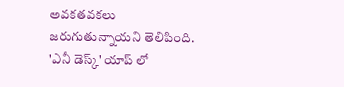అవకతవకలు జరుగుతున్నాయని తెలిపింది. 'ఎనీ డెస్క్‌' యాప్‌ లో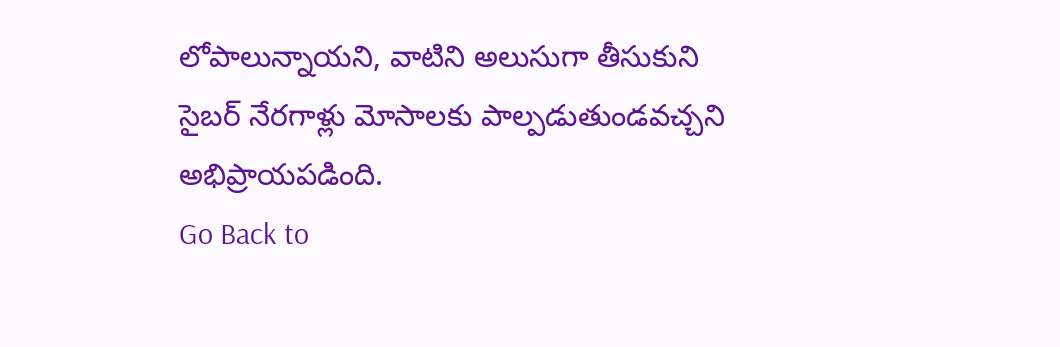లోపాలున్నాయని, వాటిని అలుసుగా తీసుకుని సైబర్ నేరగాళ్లు మోసాలకు పాల్పడుతుండవచ్చని అభిప్రాయపడింది.
Go Back to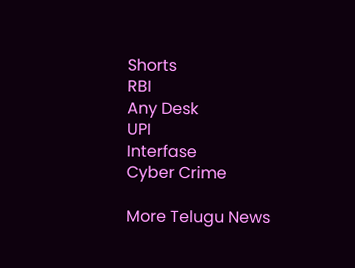Shorts
RBI
Any Desk
UPI
Interfase
Cyber Crime

More Telugu News